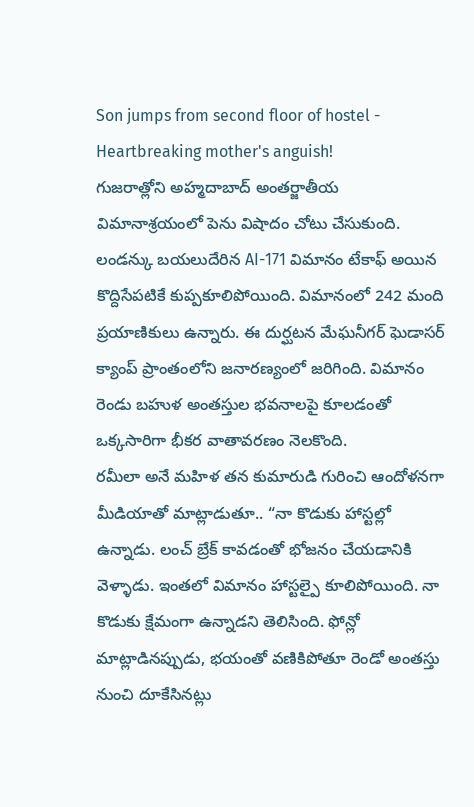Son jumps from second floor of hostel - Heartbreaking mother's anguish!
గుజరాత్లోని అహ్మదాబాద్ అంతర్జాతీయ విమానాశ్రయంలో పెను విషాదం చోటు చేసుకుంది. లండన్కు బయలుదేరిన AI-171 విమానం టేకాఫ్ అయిన కొద్దిసేపటికే కుప్పకూలిపోయింది. విమానంలో 242 మంది ప్రయాణికులు ఉన్నారు. ఈ దుర్ఘటన మేఘనీగర్ ఘెడాసర్ క్యాంప్ ప్రాంతంలోని జనారణ్యంలో జరిగింది. విమానం రెండు బహుళ అంతస్తుల భవనాలపై కూలడంతో ఒక్కసారిగా భీకర వాతావరణం నెలకొంది.
రమీలా అనే మహిళ తన కుమారుడి గురించి ఆందోళనగా మీడియాతో మాట్లాడుతూ.. “నా కొడుకు హాస్టల్లో ఉన్నాడు. లంచ్ బ్రేక్ కావడంతో భోజనం చేయడానికి వెళ్ళాడు. ఇంతలో విమానం హాస్టల్పై కూలిపోయింది. నా కొడుకు క్షేమంగా ఉన్నాడని తెలిసింది. ఫోన్లో మాట్లాడినప్పుడు, భయంతో వణికిపోతూ రెండో అంతస్తు నుంచి దూకేసినట్లు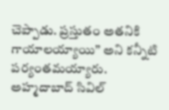చెప్పాడు. ప్రస్తుతం అతనికి గాయాలయ్యాయి” అని కన్నీటి పర్యంతమయ్యారు.
అహ్మదాబాద్ సివిల్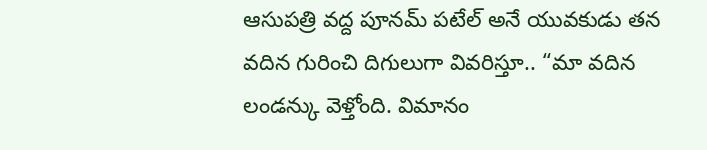ఆసుపత్రి వద్ద పూనమ్ పటేల్ అనే యువకుడు తన వదిన గురించి దిగులుగా వివరిస్తూ.. “మా వదిన లండన్కు వెళ్తోంది. విమానం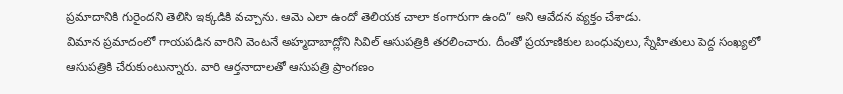ప్రమాదానికి గురైందని తెలిసి ఇక్కడికి వచ్చాను. ఆమె ఎలా ఉందో తెలియక చాలా కంగారుగా ఉంది” అని ఆవేదన వ్యక్తం చేశాడు.
విమాన ప్రమాదంలో గాయపడిన వారిని వెంటనే అహ్మదాబాద్లోని సివిల్ ఆసుపత్రికి తరలించారు. దీంతో ప్రయాణికుల బంధువులు, స్నేహితులు పెద్ద సంఖ్యలో ఆసుపత్రికి చేరుకుంటున్నారు. వారి ఆర్తనాదాలతో ఆసుపత్రి ప్రాంగణం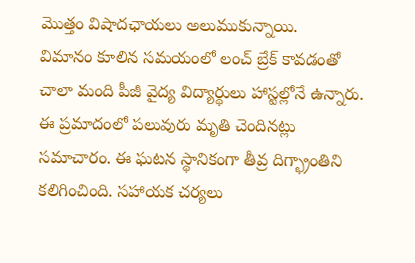మొత్తం విషాదఛాయలు అలుముకున్నాయి.
విమానం కూలిన సమయంలో లంచ్ బ్రేక్ కావడంతో చాలా మంది పీజీ వైద్య విద్యార్థులు హాస్టల్లోనే ఉన్నారు. ఈ ప్రమాదంలో పలువురు మృతి చెందినట్లు సమాచారం. ఈ ఘటన స్థానికంగా తీవ్ర దిగ్భ్రాంతిని కలిగించింది. సహాయక చర్యలు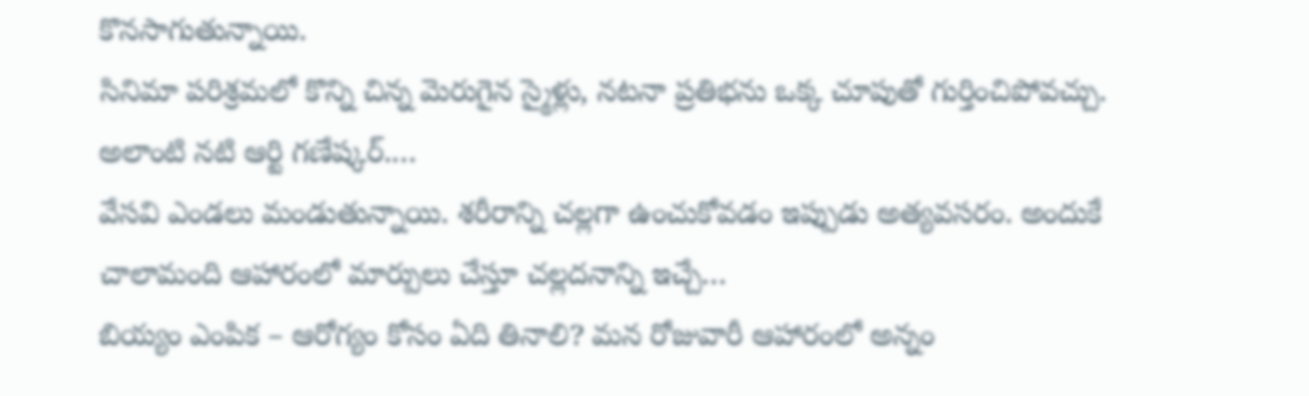కొనసాగుతున్నాయి.
సినిమా పరిశ్రమలో కొన్ని చిన్న మెరుగైన స్మైళ్లు, నటనా ప్రతిభను ఒక్క చూపుతో గుర్తించిపోవచ్చు. అలాంటి నటి ఆర్టి గణేష్కర్.…
వేసవి ఎండలు మండుతున్నాయి. శరీరాన్ని చల్లగా ఉంచుకోవడం ఇప్పుడు అత్యవసరం. అందుకే చాలామంది ఆహారంలో మార్పులు చేస్తూ చల్లదనాన్ని ఇచ్చే…
బియ్యం ఎంపిక – ఆరోగ్యం కోసం ఏది తినాలి? మన రోజువారీ ఆహారంలో అన్నం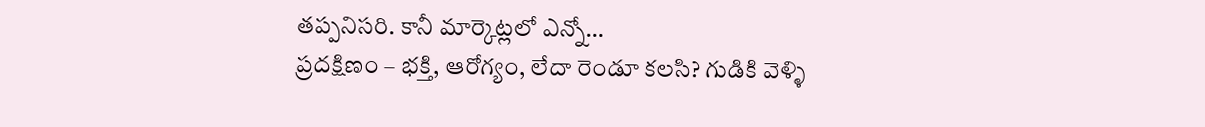తప్పనిసరి. కానీ మార్కెట్లలో ఎన్నో…
ప్రదక్షిణం – భక్తి, ఆరోగ్యం, లేదా రెండూ కలసి? గుడికి వెళ్ళి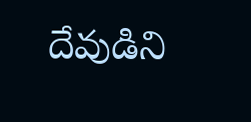దేవుడిని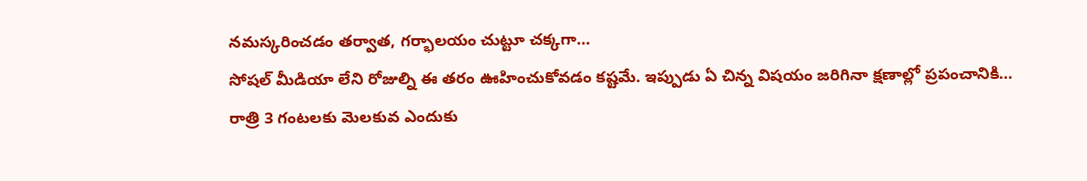నమస్కరించడం తర్వాత, గర్భాలయం చుట్టూ చక్కగా…
సోషల్ మీడియా లేని రోజుల్ని ఈ తరం ఊహించుకోవడం కష్టమే. ఇప్పుడు ఏ చిన్న విషయం జరిగినా క్షణాల్లో ప్రపంచానికి…
రాత్రి 3 గంటలకు మెలకువ ఎందుకు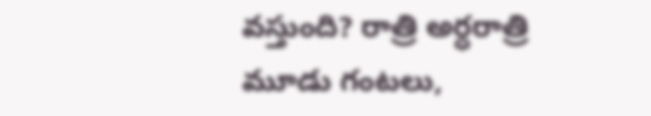వస్తుంది? రాత్రి అర్ధరాత్రి మూడు గంటలు,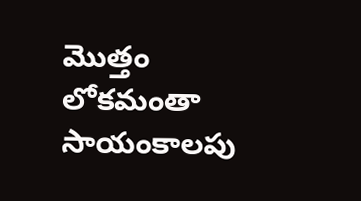మొత్తం లోకమంతా సాయంకాలపు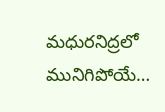మధురనిద్రలో మునిగిపోయే…